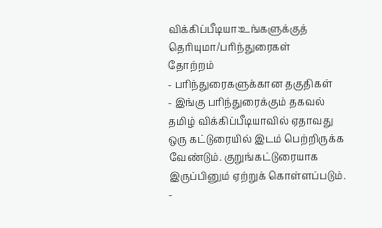விக்கிப்பீடியா:உங்களுக்குத் தெரியுமா/பரிந்துரைகள்
தோற்றம்
- பரிந்துரைகளுக்கான தகுதிகள்
- இங்கு பரிந்துரைக்கும் தகவல் தமிழ் விக்கிப்பீடியாவில் ஏதாவது ஒரு கட்டுரையில் இடம் பெற்றிருக்க வேண்டும். குறுங்கட்டுரையாக இருப்பினும் ஏற்றுக் கொள்ளப்படும்.
-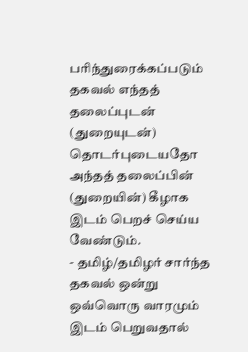பரிந்துரைக்கப்படும் தகவல் எந்தத் தலைப்புடன் (துறையுடன்) தொடர்புடையதோ அந்தத் தலைப்பின் (துறையின்) கீழாக இடம் பெறச் செய்ய வேண்டும்.
- தமிழ்/தமிழர் சார்ந்த தகவல் ஒன்று ஒவ்வொரு வாரமும் இடம் பெறுவதால்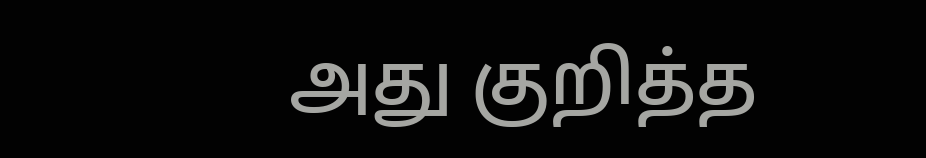அது குறித்த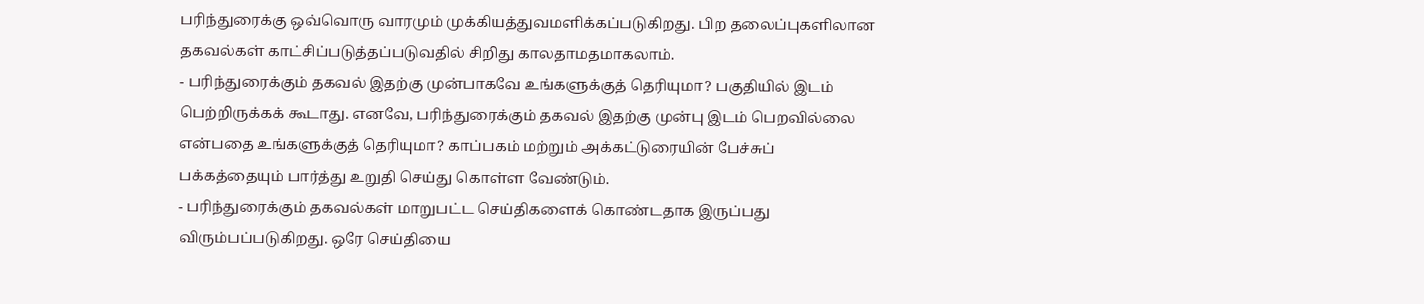பரிந்துரைக்கு ஒவ்வொரு வாரமும் முக்கியத்துவமளிக்கப்படுகிறது. பிற தலைப்புகளிலான தகவல்கள் காட்சிப்படுத்தப்படுவதில் சிறிது காலதாமதமாகலாம்.
- பரிந்துரைக்கும் தகவல் இதற்கு முன்பாகவே உங்களுக்குத் தெரியுமா? பகுதியில் இடம் பெற்றிருக்கக் கூடாது. எனவே, பரிந்துரைக்கும் தகவல் இதற்கு முன்பு இடம் பெறவில்லை என்பதை உங்களுக்குத் தெரியுமா? காப்பகம் மற்றும் அக்கட்டுரையின் பேச்சுப் பக்கத்தையும் பார்த்து உறுதி செய்து கொள்ள வேண்டும்.
- பரிந்துரைக்கும் தகவல்கள் மாறுபட்ட செய்திகளைக் கொண்டதாக இருப்பது விரும்பப்படுகிறது. ஒரே செய்தியை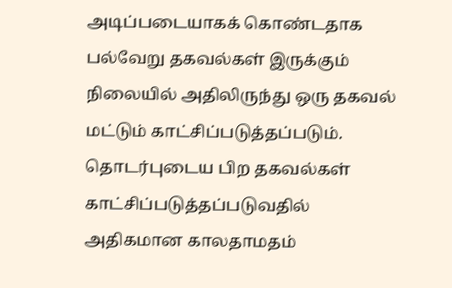அடிப்படையாகக் கொண்டதாக பல்வேறு தகவல்கள் இருக்கும் நிலையில் அதிலிருந்து ஒரு தகவல் மட்டும் காட்சிப்படுத்தப்படும். தொடர்புடைய பிற தகவல்கள் காட்சிப்படுத்தப்படுவதில் அதிகமான காலதாமதம்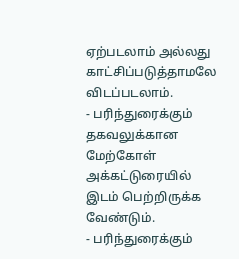ஏற்படலாம் அல்லது காட்சிப்படுத்தாமலே விடப்படலாம்.
- பரிந்துரைக்கும் தகவலுக்கான மேற்கோள் அக்கட்டுரையில் இடம் பெற்றிருக்க வேண்டும்.
- பரிந்துரைக்கும்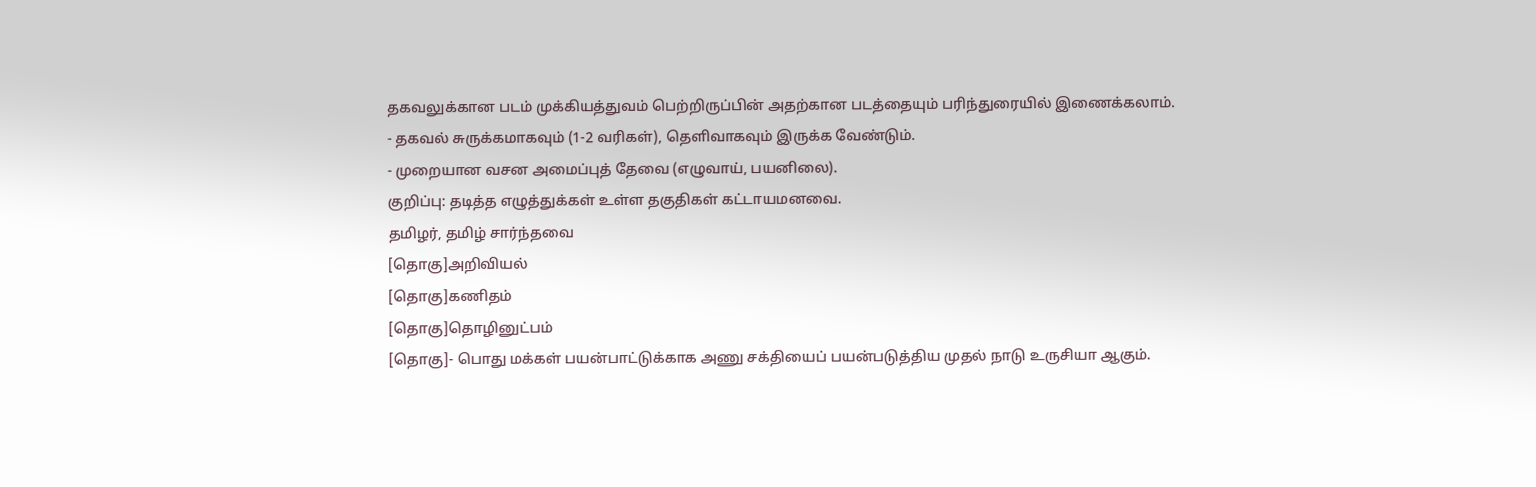தகவலுக்கான படம் முக்கியத்துவம் பெற்றிருப்பின் அதற்கான படத்தையும் பரிந்துரையில் இணைக்கலாம்.
- தகவல் சுருக்கமாகவும் (1-2 வரிகள்), தெளிவாகவும் இருக்க வேண்டும்.
- முறையான வசன அமைப்புத் தேவை (எழுவாய், பயனிலை).
குறிப்பு: தடித்த எழுத்துக்கள் உள்ள தகுதிகள் கட்டாயமனவை.
தமிழர், தமிழ் சார்ந்தவை
[தொகு]அறிவியல்
[தொகு]கணிதம்
[தொகு]தொழினுட்பம்
[தொகு]- பொது மக்கள் பயன்பாட்டுக்காக அணு சக்தியைப் பயன்படுத்திய முதல் நாடு உருசியா ஆகும்.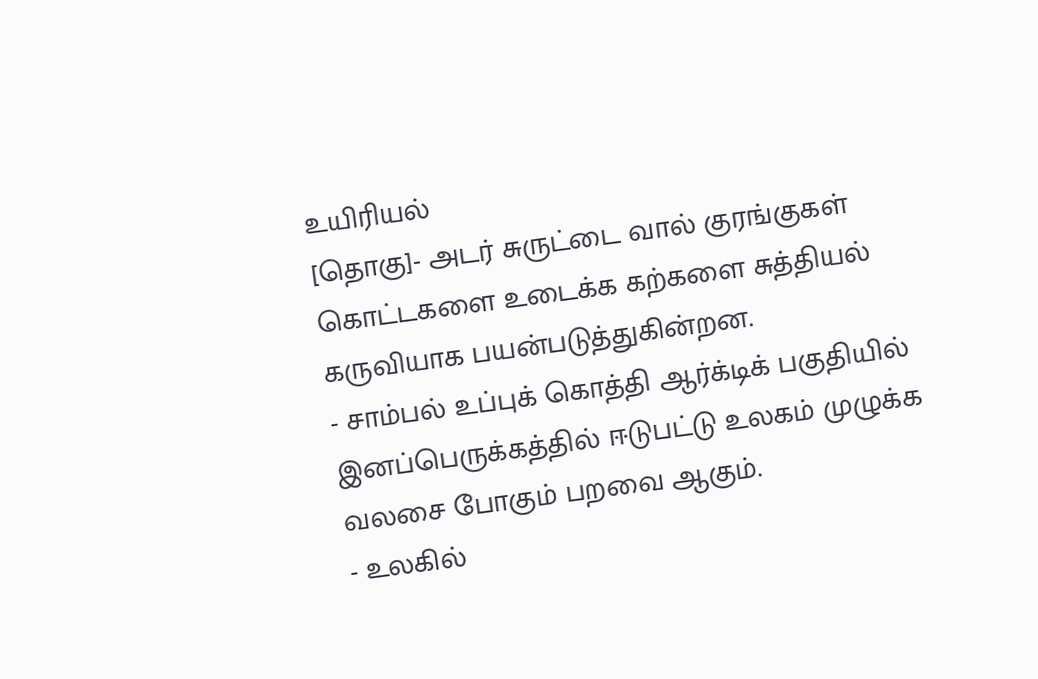உயிரியல்
[தொகு]- அடர் சுருட்டை வால் குரங்குகள் கொட்டகளை உடைக்க கற்களை சுத்தியல் கருவியாக பயன்படுத்துகின்றன.
- சாம்பல் உப்புக் கொத்தி ஆர்க்டிக் பகுதியில் இனப்பெருக்கத்தில் ஈடுபட்டு உலகம் முழுக்க வலசை போகும் பறவை ஆகும்.
- உலகில்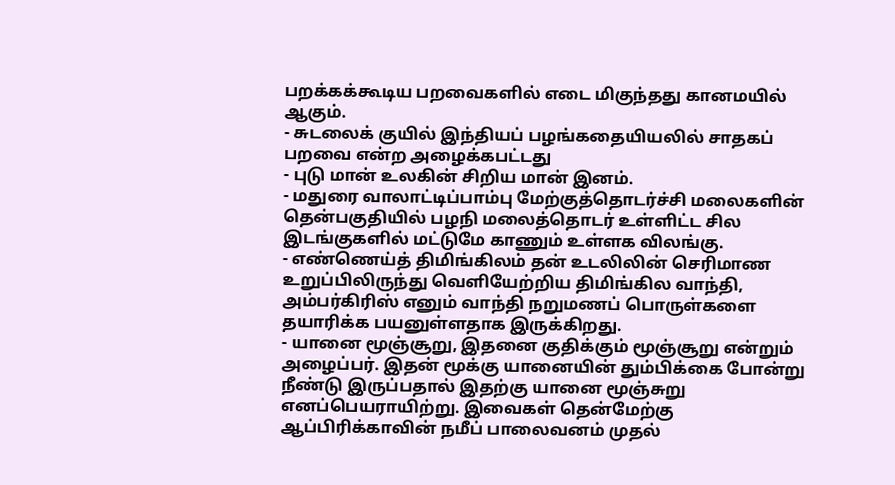பறக்கக்கூடிய பறவைகளில் எடை மிகுந்தது கானமயில் ஆகும்.
- சுடலைக் குயில் இந்தியப் பழங்கதையியலில் சாதகப் பறவை என்ற அழைக்கபட்டது
- புடு மான் உலகின் சிறிய மான் இனம்.
- மதுரை வாலாட்டிப்பாம்பு மேற்குத்தொடர்ச்சி மலைகளின் தென்பகுதியில் பழநி மலைத்தொடர் உள்ளிட்ட சில இடங்குகளில் மட்டுமே காணும் உள்ளக விலங்கு.
- எண்ணெய்த் திமிங்கிலம் தன் உடலிலின் செரிமாண உறுப்பிலிருந்து வெளியேற்றிய திமிங்கில வாந்தி, அம்பர்கிரிஸ் எனும் வாந்தி நறுமணப் பொருள்களை தயாரிக்க பயனுள்ளதாக இருக்கிறது.
- யானை மூஞ்சூறு, இதனை குதிக்கும் மூஞ்சூறு என்றும் அழைப்பர். இதன் மூக்கு யானையின் தும்பிக்கை போன்று நீண்டு இருப்பதால் இதற்கு யானை மூஞ்சுறு எனப்பெயராயிற்று. இவைகள் தென்மேற்கு ஆப்பிரிக்காவின் நமீப் பாலைவனம் முதல்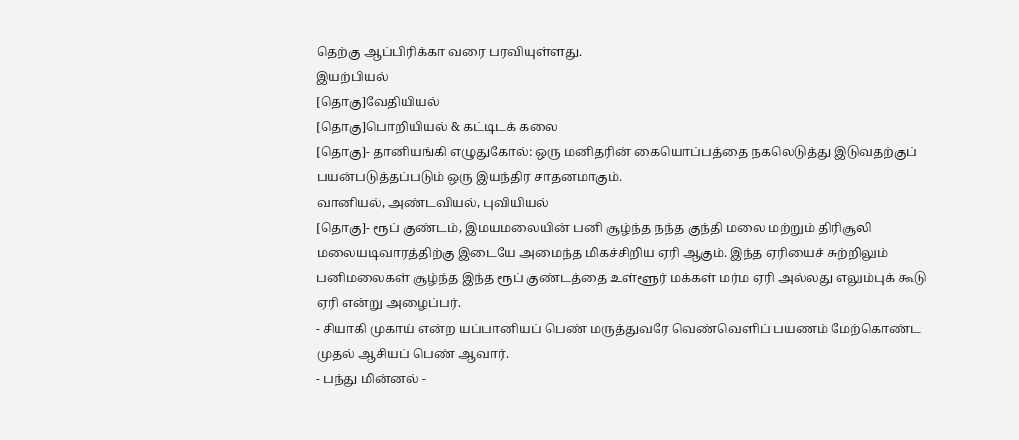தெற்கு ஆப்பிரிக்கா வரை பரவியுள்ளது.
இயற்பியல்
[தொகு]வேதியியல்
[தொகு]பொறியியல் & கட்டிடக் கலை
[தொகு]- தானியங்கி எழுதுகோல்: ஒரு மனிதரின் கையொப்பத்தை நகலெடுத்து இடுவதற்குப் பயன்படுத்தப்படும் ஒரு இயந்திர சாதனமாகும்.
வானியல், அண்டவியல், புவியியல்
[தொகு]- ரூப் குண்டம், இமயமலையின் பனி சூழ்ந்த நந்த குந்தி மலை மற்றும் திரிசூலி மலையடிவாரத்திற்கு இடையே அமைந்த மிகச்சிறிய ஏரி ஆகும். இந்த ஏரியைச் சுற்றிலும் பனிமலைகள் சூழ்ந்த இந்த ரூப் குண்டத்தை உள்ளூர் மக்கள் மர்ம ஏரி அல்லது எலும்புக் கூடு ஏரி என்று அழைப்பர்.
- சியாகி முகாய் என்ற யப்பானியப் பெண் மருத்துவரே வெண்வெளிப் பயணம் மேற்கொண்ட முதல் ஆசியப் பெண் ஆவார்.
- பந்து மின்னல் -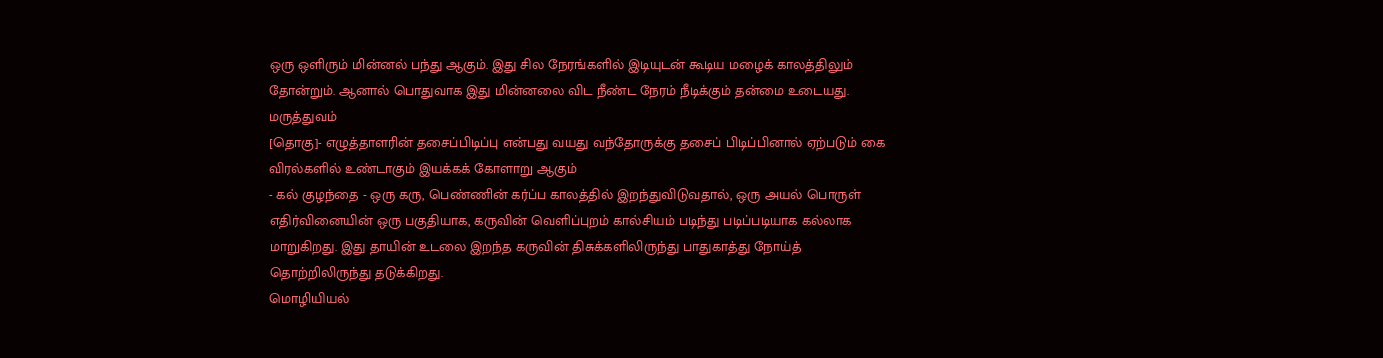ஒரு ஒளிரும் மின்னல் பந்து ஆகும். இது சில நேரங்களில் இடியுடன் கூடிய மழைக் காலத்திலும் தோன்றும். ஆனால் பொதுவாக இது மின்னலை விட நீண்ட நேரம் நீடிக்கும் தன்மை உடையது.
மருத்துவம்
[தொகு]- எழுத்தாளரின் தசைப்பிடிப்பு என்பது வயது வந்தோருக்கு தசைப் பிடிப்பினால் ஏற்படும் கை விரல்களில் உண்டாகும் இயக்கக் கோளாறு ஆகும்
- கல் குழந்தை - ஒரு கரு, பெண்ணின் கர்ப்ப காலத்தில் இறந்துவிடுவதால், ஒரு அயல் பொருள் எதிர்வினையின் ஒரு பகுதியாக, கருவின் வெளிப்புறம் கால்சியம் படிந்து படிப்படியாக கல்லாக மாறுகிறது. இது தாயின் உடலை இறந்த கருவின் திசுக்களிலிருந்து பாதுகாத்து நோய்த் தொற்றிலிருந்து தடுக்கிறது.
மொழியியல்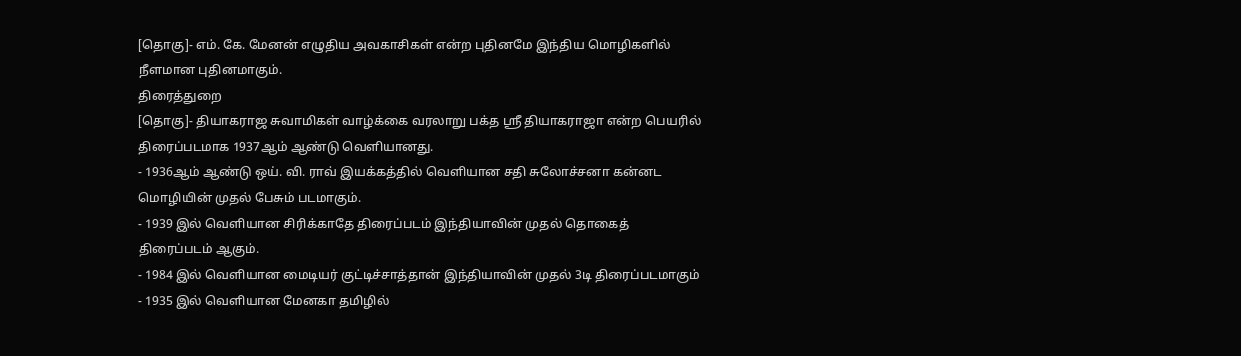[தொகு]- எம். கே. மேனன் எழுதிய அவகாசிகள் என்ற புதினமே இந்திய மொழிகளில் நீளமான புதினமாகும்.
திரைத்துறை
[தொகு]- தியாகராஜ சுவாமிகள் வாழ்க்கை வரலாறு பக்த ஸ்ரீ தியாகராஜா என்ற பெயரில் திரைப்படமாக 1937ஆம் ஆண்டு வெளியானது.
- 1936ஆம் ஆண்டு ஒய். வி. ராவ் இயக்கத்தில் வெளியான சதி சுலோச்சனா கன்னட மொழியின் முதல் பேசும் படமாகும்.
- 1939 இல் வெளியான சிரிக்காதே திரைப்படம் இந்தியாவின் முதல் தொகைத் திரைப்படம் ஆகும்.
- 1984 இல் வெளியான மைடியர் குட்டிச்சாத்தான் இந்தியாவின் முதல் 3டி திரைப்படமாகும்
- 1935 இல் வெளியான மேனகா தமிழில்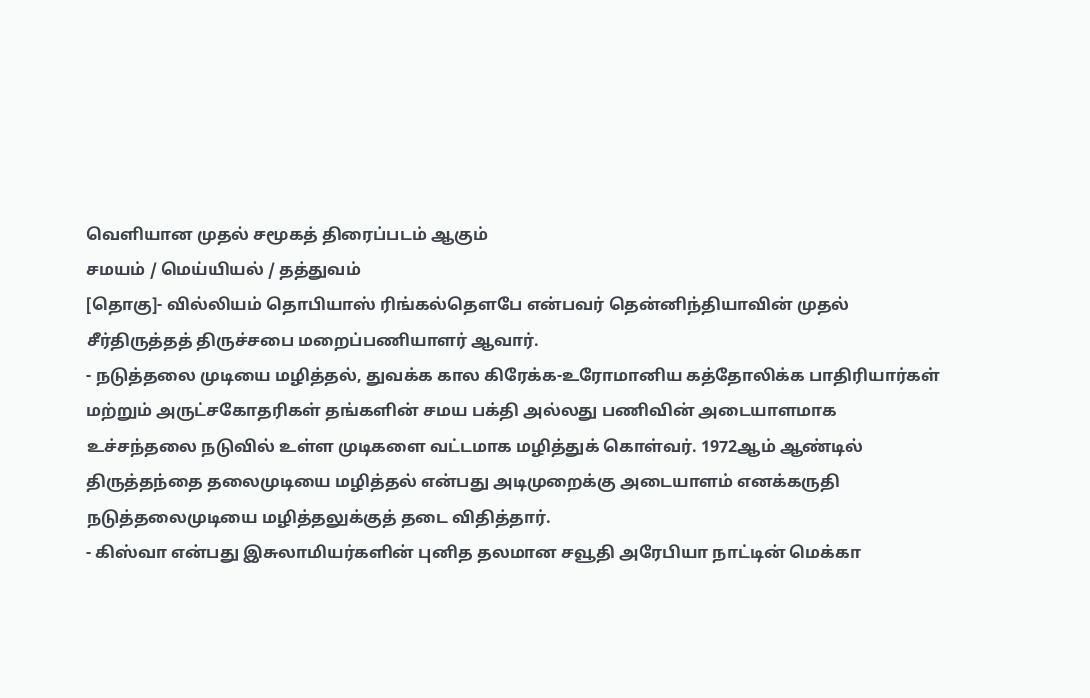வெளியான முதல் சமூகத் திரைப்படம் ஆகும்
சமயம் / மெய்யியல் / தத்துவம்
[தொகு]- வில்லியம் தொபியாஸ் ரிங்கல்தௌபே என்பவர் தென்னிந்தியாவின் முதல் சீர்திருத்தத் திருச்சபை மறைப்பணியாளர் ஆவார்.
- நடுத்தலை முடியை மழித்தல், துவக்க கால கிரேக்க-உரோமானிய கத்தோலிக்க பாதிரியார்கள் மற்றும் அருட்சகோதரிகள் தங்களின் சமய பக்தி அல்லது பணிவின் அடையாளமாக உச்சந்தலை நடுவில் உள்ள முடிகளை வட்டமாக மழித்துக் கொள்வர். 1972ஆம் ஆண்டில் திருத்தந்தை தலைமுடியை மழித்தல் என்பது அடிமுறைக்கு அடையாளம் எனக்கருதி நடுத்தலைமுடியை மழித்தலுக்குத் தடை விதித்தார்.
- கிஸ்வா என்பது இசுலாமியர்களின் புனித தலமான சவூதி அரேபியா நாட்டின் மெக்கா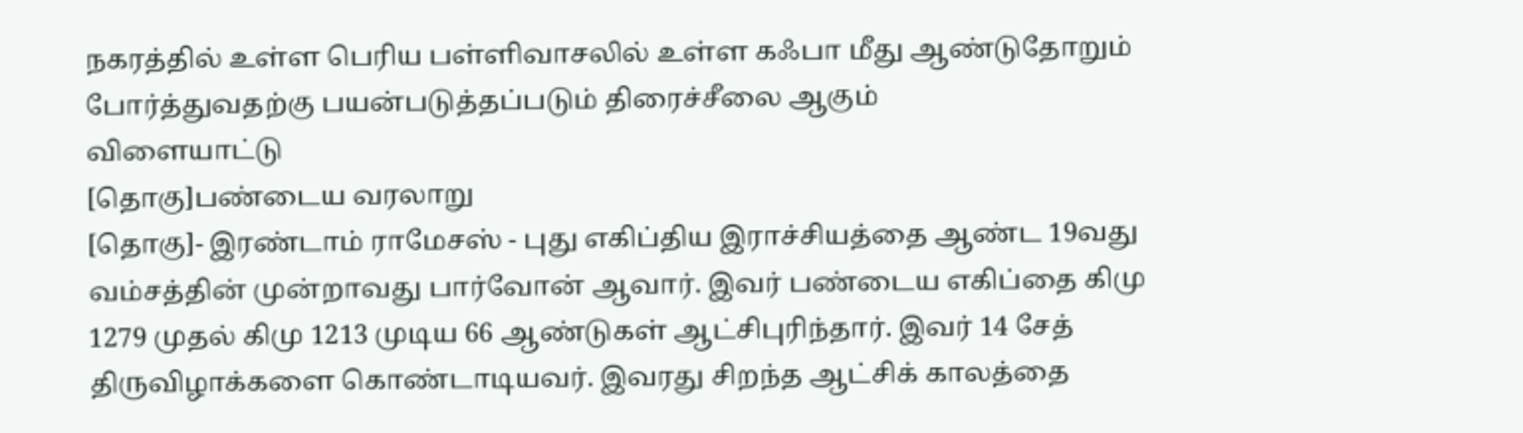நகரத்தில் உள்ள பெரிய பள்ளிவாசலில் உள்ள கஃபா மீது ஆண்டுதோறும் போர்த்துவதற்கு பயன்படுத்தப்படும் திரைச்சீலை ஆகும்
விளையாட்டு
[தொகு]பண்டைய வரலாறு
[தொகு]- இரண்டாம் ராமேசஸ் - புது எகிப்திய இராச்சியத்தை ஆண்ட 19வது வம்சத்தின் முன்றாவது பார்வோன் ஆவார். இவர் பண்டைய எகிப்தை கிமு 1279 முதல் கிமு 1213 முடிய 66 ஆண்டுகள் ஆட்சிபுரிந்தார். இவர் 14 சேத் திருவிழாக்களை கொண்டாடியவர். இவரது சிறந்த ஆட்சிக் காலத்தை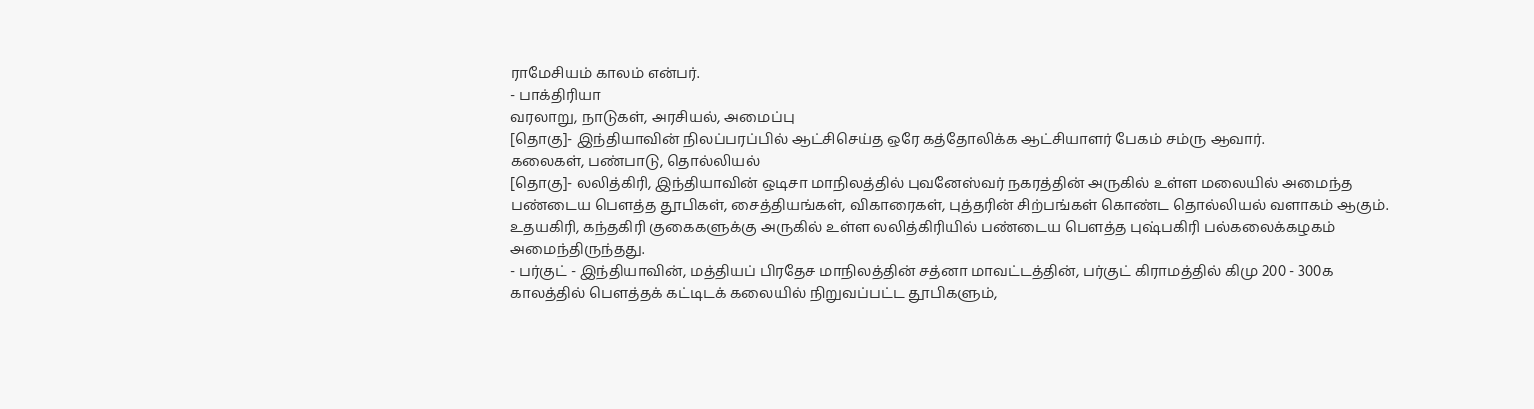ராமேசியம் காலம் என்பர்.
- பாக்திரியா
வரலாறு, நாடுகள், அரசியல், அமைப்பு
[தொகு]- இந்தியாவின் நிலப்பரப்பில் ஆட்சிசெய்த ஒரே கத்தோலிக்க ஆட்சியாளர் பேகம் சம்ரு ஆவார்.
கலைகள், பண்பாடு, தொல்லியல்
[தொகு]- லலித்கிரி, இந்தியாவின் ஒடிசா மாநிலத்தில் புவனேஸ்வர் நகரத்தின் அருகில் உள்ள மலையில் அமைந்த பண்டைய பௌத்த தூபிகள், சைத்தியங்கள், விகாரைகள், புத்தரின் சிற்பங்கள் கொண்ட தொல்லியல் வளாகம் ஆகும். உதயகிரி, கந்தகிரி குகைகளுக்கு அருகில் உள்ள லலித்கிரியில் பண்டைய பௌத்த புஷ்பகிரி பல்கலைக்கழகம் அமைந்திருந்தது.
- பர்குட் - இந்தியாவின், மத்தியப் பிரதேச மாநிலத்தின் சத்னா மாவட்டத்தின், பர்குட் கிராமத்தில் கிமு 200 - 300க காலத்தில் பௌத்தக் கட்டிடக் கலையில் நிறுவப்பட்ட தூபிகளும்,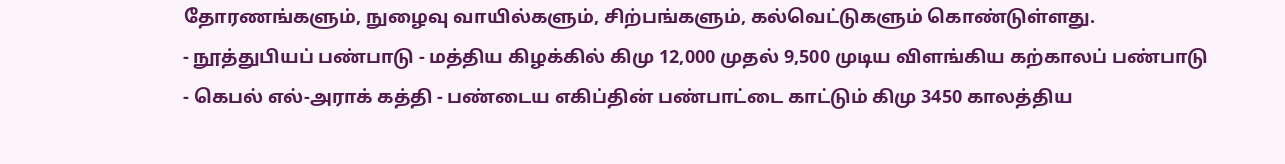தோரணங்களும், நுழைவு வாயில்களும், சிற்பங்களும், கல்வெட்டுகளும் கொண்டுள்ளது.
- நூத்துபியப் பண்பாடு - மத்திய கிழக்கில் கிமு 12,000 முதல் 9,500 முடிய விளங்கிய கற்காலப் பண்பாடு
- கெபல் எல்-அராக் கத்தி - பண்டைய எகிப்தின் பண்பாட்டை காட்டும் கிமு 3450 காலத்திய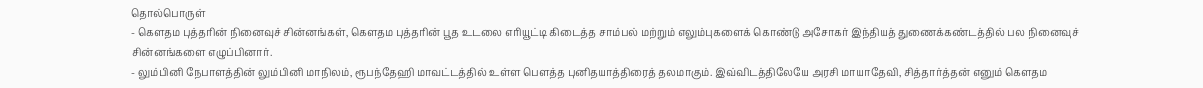தொல்பொருள்
- கௌதம புத்தரின் நினைவுச் சின்னங்கள், கௌதம புத்தரின் பூத உடலை எரியூட்டி கிடைத்த சாம்பல் மற்றும் எலும்புகளைக் கொண்டு அசோகர் இந்தியத் துணைக்கண்டத்தில் பல நினைவுச் சின்னங்களை எழுப்பினார்.
- லும்பினி நேபாளத்தின் லும்பினி மாநிலம், ரூபந்தேஹி மாவட்டத்தில் உள்ள பௌத்த புனிதயாத்திரைத் தலமாகும். இவ்விடத்திலேயே அரசி மாயாதேவி, சித்தார்த்தன் எனும் கௌதம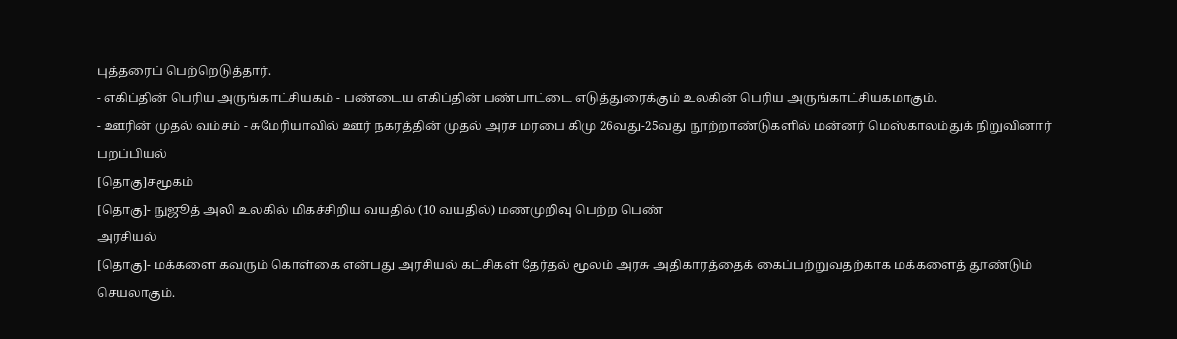புத்தரைப் பெற்றெடுத்தார்.
- எகிப்தின் பெரிய அருங்காட்சியகம் - பண்டைய எகிப்தின் பண்பாட்டை எடுத்துரைக்கும் உலகின் பெரிய அருங்காட்சியகமாகும்.
- ஊரின் முதல் வம்சம் - சுமேரியாவில் ஊர் நகரத்தின் முதல் அரச மரபை கிமு 26வது-25வது நூற்றாண்டுகளில் மன்னர் மெஸ்காலம்துக் நிறுவினார்
பறப்பியல்
[தொகு]சமூகம்
[தொகு]- நுஜூத் அலி உலகில் மிகச்சிறிய வயதில் (10 வயதில்) மணமுறிவு பெற்ற பெண்
அரசியல்
[தொகு]- மக்களை கவரும் கொள்கை என்பது அரசியல் கட்சிகள் தேர்தல் மூலம் அரசு அதிகாரத்தைக் கைப்பற்றுவதற்காக மக்களைத் தூண்டும் செயலாகும்.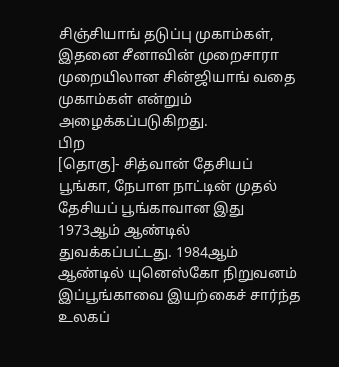சிஞ்சியாங் தடுப்பு முகாம்கள், இதனை சீனாவின் முறைசாரா முறையிலான சின்ஜியாங் வதை முகாம்கள் என்றும் அழைக்கப்படுகிறது.
பிற
[தொகு]- சித்வான் தேசியப் பூங்கா, நேபாள நாட்டின் முதல் தேசியப் பூங்காவான இது 1973ஆம் ஆண்டில் துவக்கப்பட்டது. 1984ஆம் ஆண்டில் யுனெஸ்கோ நிறுவனம் இப்பூங்காவை இயற்கைச் சார்ந்த உலகப்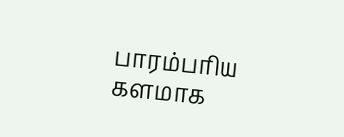பாரம்பரிய களமாக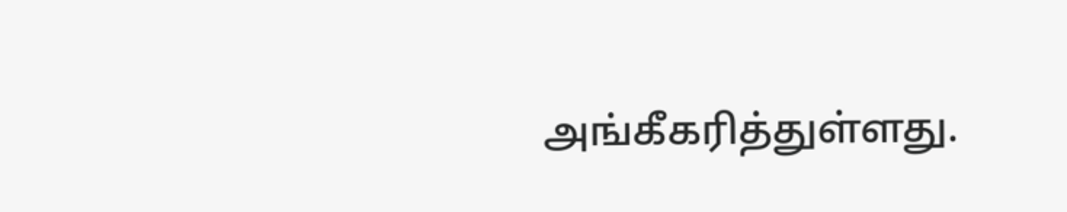அங்கீகரித்துள்ளது.